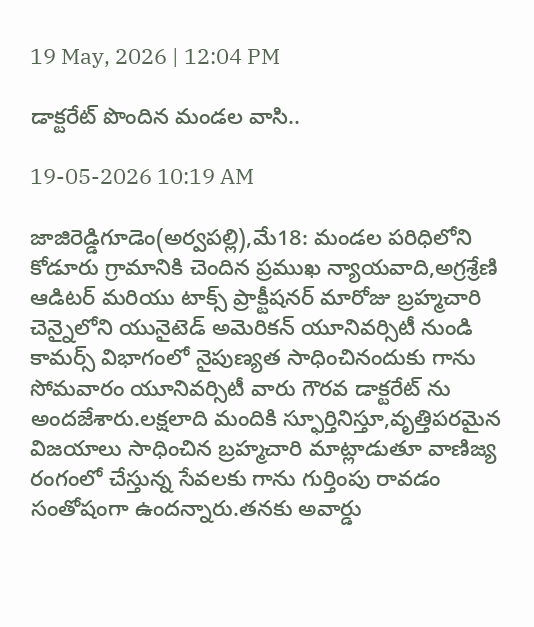19 May, 2026 | 12:04 PM

డాక్టరేట్ పొందిన మండల వాసి..

19-05-2026 10:19 AM

జాజిరెడ్డిగూడెం(అర్వపల్లి),మే18: మండల పరిధిలోని కోడూరు గ్రామానికి చెందిన ప్రముఖ న్యాయవాది,అగ్రశ్రేణి ఆడిటర్ మరియు టాక్స్ ప్రాక్టీషనర్ మారోజు బ్రహ్మచారి చెన్నైలోని యునైటెడ్ అమెరికన్ యూనివర్సిటీ నుండి కామర్స్ విభాగంలో నైపుణ్యత సాధించినందుకు గాను సోమవారం యూనివర్సిటీ వారు గౌరవ డాక్టరేట్ ను అందజేశారు.లక్షలాది మందికి స్ఫూర్తినిస్తూ,వృత్తిపరమైన విజయాలు సాధించిన బ్రహ్మచారి మాట్లాడుతూ వాణిజ్య రంగంలో చేస్తున్న సేవలకు గాను గుర్తింపు రావడం సంతోషంగా ఉందన్నారు.తనకు అవార్డు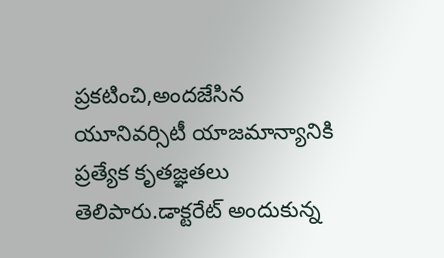ప్రకటించి,అందజేసిన యూనివర్సిటీ యాజమాన్యానికి ప్రత్యేక కృతజ్ఞతలు తెలిపారు.డాక్టరేట్ అందుకున్న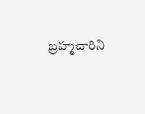బ్రహ్మచారిని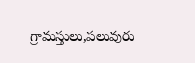గ్రామస్తులు,పలువురు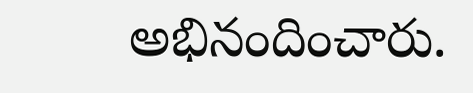అభినందించారు.